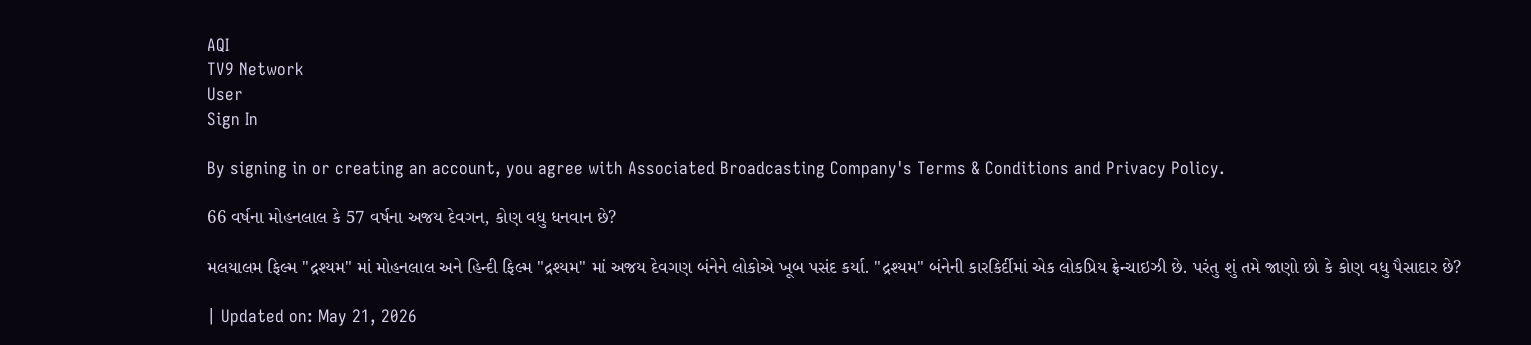AQI
TV9 Network
User
Sign In

By signing in or creating an account, you agree with Associated Broadcasting Company's Terms & Conditions and Privacy Policy.

66 વર્ષના મોહનલાલ કે 57 વર્ષના અજય દેવગન, કોણ વધુ ધનવાન છે?

મલયાલમ ફિલ્મ "દ્રશ્યમ" માં મોહનલાલ અને હિન્દી ફિલ્મ "દ્રશ્યમ" માં અજય દેવગણ બંનેને લોકોએ ખૂબ પસંદ કર્યા. "દ્રશ્યમ" બંનેની કારકિર્દીમાં એક લોકપ્રિય ફ્રેન્ચાઇઝી છે. પરંતુ શું તમે જાણો છો કે કોણ વધુ પૈસાદાર છે?

| Updated on: May 21, 2026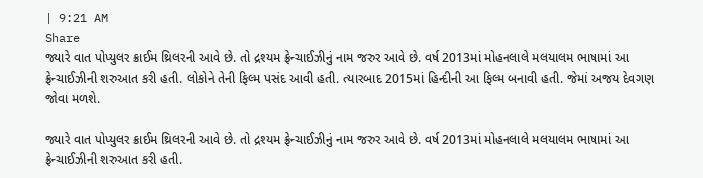| 9:21 AM
Share
જ્યારે વાત પોપ્યુલર ક્રાઈમ થ્રિલરની આવે છે. તો દ્રશ્યમ ફ્રેન્ચાઈઝીનું નામ જરુર આવે છે. વર્ષ 2013માં મોહનલાલે મલયાલમ ભાષામાં આ ફ્રેન્ચાઈઝીની શરુઆત કરી હતી. લોકોને તેની ફિલ્મ પસંદ આવી હતી. ત્યારબાદ 2015માં હિન્દીની આ ફિલ્મ બનાવી હતી. જેમાં અજય દેવગણ જોવા મળશે.

જ્યારે વાત પોપ્યુલર ક્રાઈમ થ્રિલરની આવે છે. તો દ્રશ્યમ ફ્રેન્ચાઈઝીનું નામ જરુર આવે છે. વર્ષ 2013માં મોહનલાલે મલયાલમ ભાષામાં આ ફ્રેન્ચાઈઝીની શરુઆત કરી હતી.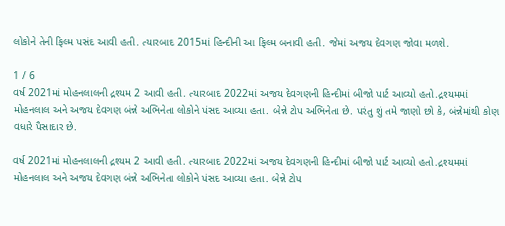લોકોને તેની ફિલ્મ પસંદ આવી હતી. ત્યારબાદ 2015માં હિન્દીની આ ફિલ્મ બનાવી હતી. જેમાં અજય દેવગણ જોવા મળશે.

1 / 6
વર્ષ 2021માં મોહનલાલની દ્રશ્યમ 2 આવી હતી. ત્યારબાદ 2022માં અજય દેવગણની હિન્દીમાં બીજો પાર્ટ આવ્યો હતો.દ્રશ્યમમાં મોહનલાલ અને અજય દેવગણ બંન્ને અભિનેતા લોકોને પંસદ આવ્યા હતા. બેન્ને ટોપ અભિનેતા છે. પરંતુ શું તમે જાણો છો કે, બંન્નેમાંથી કોણ વધારે પૈસાદાર છે.

વર્ષ 2021માં મોહનલાલની દ્રશ્યમ 2 આવી હતી. ત્યારબાદ 2022માં અજય દેવગણની હિન્દીમાં બીજો પાર્ટ આવ્યો હતો.દ્રશ્યમમાં મોહનલાલ અને અજય દેવગણ બંન્ને અભિનેતા લોકોને પંસદ આવ્યા હતા. બેન્ને ટોપ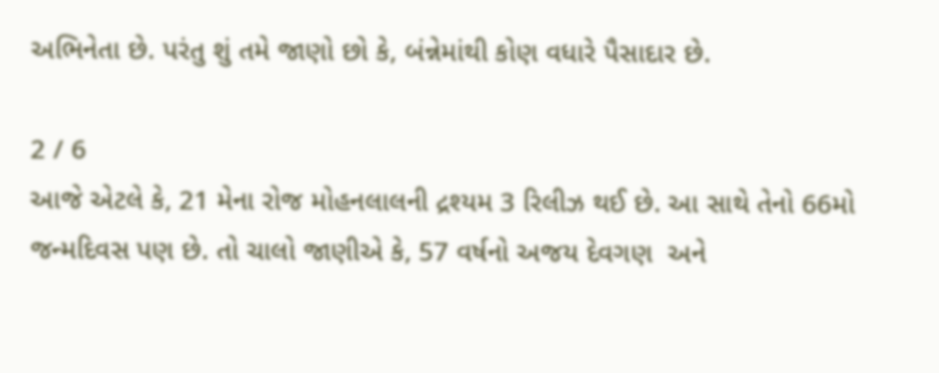અભિનેતા છે. પરંતુ શું તમે જાણો છો કે, બંન્નેમાંથી કોણ વધારે પૈસાદાર છે.

2 / 6
આજે એટલે કે, 21 મેના રોજ મોહનલાલની દ્રશ્યમ 3 રિલીઝ થઈ છે. આ સાથે તેનો 66મો જન્મદિવસ પણ છે. તો ચાલો જાણીએ કે, 57 વર્ષનો અજય દેવગણ  અને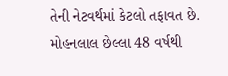તેની નેટવર્થમાં કેટલો તફાવત છે. મોહનલાલ છેલ્લા 48 વર્ષથી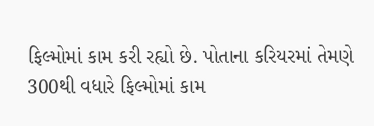ફિલ્મોમાં કામ કરી રહ્યો છે. પોતાના કરિયરમાં તેમણે 300થી વધારે ફિલ્મોમાં કામ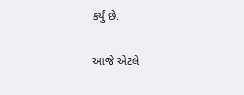કર્યું છે.

આજે એટલે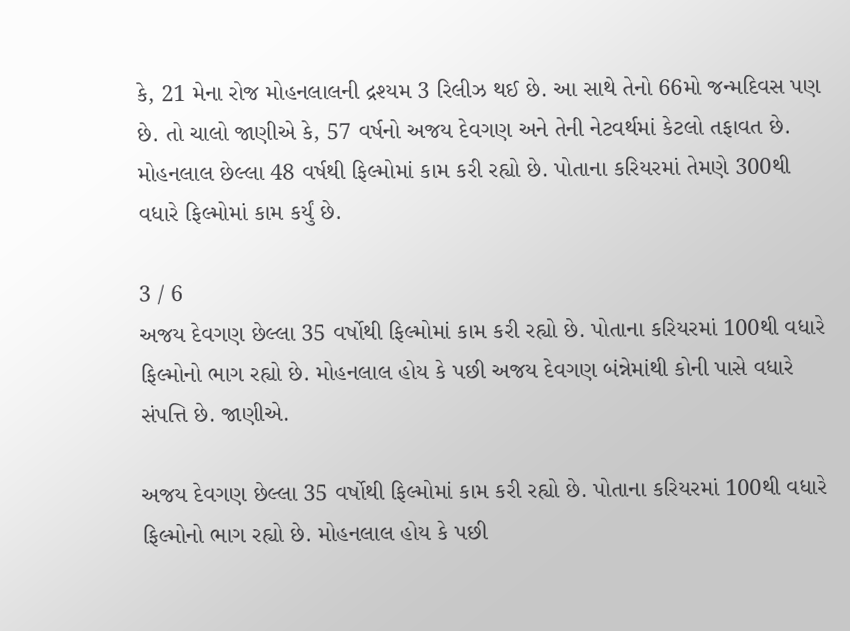કે, 21 મેના રોજ મોહનલાલની દ્રશ્યમ 3 રિલીઝ થઈ છે. આ સાથે તેનો 66મો જન્મદિવસ પણ છે. તો ચાલો જાણીએ કે, 57 વર્ષનો અજય દેવગણ અને તેની નેટવર્થમાં કેટલો તફાવત છે. મોહનલાલ છેલ્લા 48 વર્ષથી ફિલ્મોમાં કામ કરી રહ્યો છે. પોતાના કરિયરમાં તેમણે 300થી વધારે ફિલ્મોમાં કામ કર્યું છે.

3 / 6
અજય દેવગણ છેલ્લા 35 વર્ષોથી ફિલ્મોમાં કામ કરી રહ્યો છે. પોતાના કરિયરમાં 100થી વધારે ફિલ્મોનો ભાગ રહ્યો છે. મોહનલાલ હોય કે પછી અજય દેવગણ બંન્નેમાંથી કોની પાસે વધારે સંપત્તિ છે. જાણીએ.

અજય દેવગણ છેલ્લા 35 વર્ષોથી ફિલ્મોમાં કામ કરી રહ્યો છે. પોતાના કરિયરમાં 100થી વધારે ફિલ્મોનો ભાગ રહ્યો છે. મોહનલાલ હોય કે પછી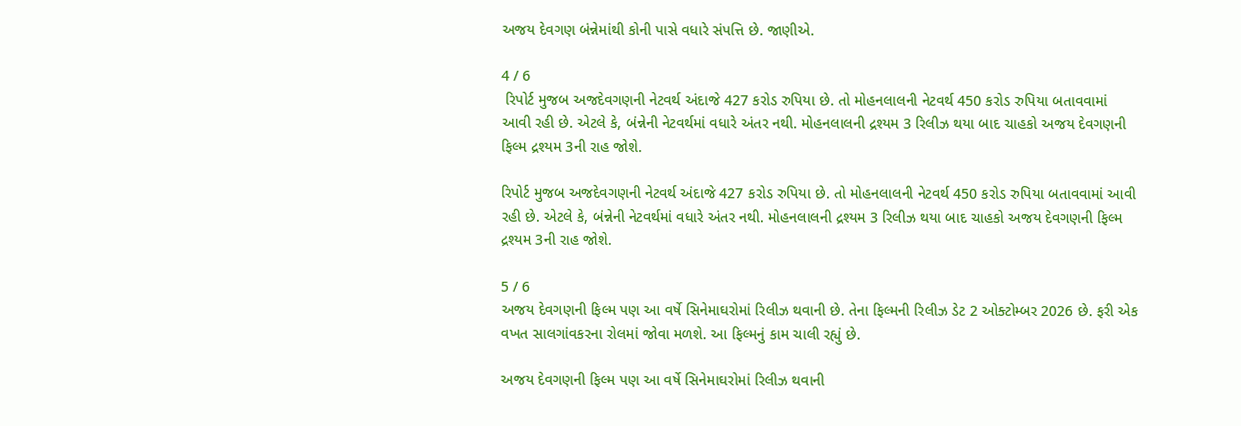અજય દેવગણ બંન્નેમાંથી કોની પાસે વધારે સંપત્તિ છે. જાણીએ.

4 / 6
 રિપોર્ટ મુજબ અજદેવગણની નેટવર્થ અંદાજે 427 કરોડ રુપિયા છે. તો મોહનલાલની નેટવર્થ 450 કરોડ રુપિયા બતાવવામાં આવી રહી છે. એટલે કે, બંન્નેની નેટવર્થમાં વધારે અંતર નથી. મોહનલાલની દ્રશ્યમ 3 રિલીઝ થયા બાદ ચાહકો અજય દેવગણની ફિલ્મ દ્રશ્યમ 3ની રાહ જોશે.

રિપોર્ટ મુજબ અજદેવગણની નેટવર્થ અંદાજે 427 કરોડ રુપિયા છે. તો મોહનલાલની નેટવર્થ 450 કરોડ રુપિયા બતાવવામાં આવી રહી છે. એટલે કે, બંન્નેની નેટવર્થમાં વધારે અંતર નથી. મોહનલાલની દ્રશ્યમ 3 રિલીઝ થયા બાદ ચાહકો અજય દેવગણની ફિલ્મ દ્રશ્યમ 3ની રાહ જોશે.

5 / 6
અજય દેવગણની ફિલ્મ પણ આ વર્ષે સિનેમાઘરોમાં રિલીઝ થવાની છે. તેના ફિલ્મની રિલીઝ ડેટ 2 ઓક્ટોમ્બર 2026 છે. ફરી એક વખત સાલગાંવકરના રોલમાં જોવા મળશે. આ ફિલ્મનું કામ ચાલી રહ્યું છે.

અજય દેવગણની ફિલ્મ પણ આ વર્ષે સિનેમાઘરોમાં રિલીઝ થવાની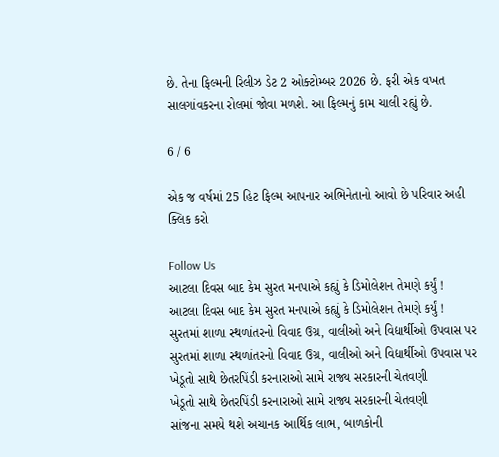છે. તેના ફિલ્મની રિલીઝ ડેટ 2 ઓક્ટોમ્બર 2026 છે. ફરી એક વખત સાલગાંવકરના રોલમાં જોવા મળશે. આ ફિલ્મનું કામ ચાલી રહ્યું છે.

6 / 6

એક જ વર્ષમાં 25 હિટ ફિલ્મ આપનાર અભિનેતાનો આવો છે પરિવાર અહી ક્લિક કરો

Follow Us
આટલા દિવસ બાદ કેમ સુરત મનપાએ કહ્યું કે ડિમોલેશન તેમણે કર્યું !
આટલા દિવસ બાદ કેમ સુરત મનપાએ કહ્યું કે ડિમોલેશન તેમણે કર્યું !
સુરતમાં શાળા સ્થળાંતરનો વિવાદ ઉગ્ર, વાલીઓ અને વિદ્યાર્થીઓ ઉપવાસ પર
સુરતમાં શાળા સ્થળાંતરનો વિવાદ ઉગ્ર, વાલીઓ અને વિદ્યાર્થીઓ ઉપવાસ પર
ખેડૂતો સાથે છેતરપિંડી કરનારાઓ સામે રાજ્ય સરકારની ચેતવણી
ખેડૂતો સાથે છેતરપિંડી કરનારાઓ સામે રાજ્ય સરકારની ચેતવણી
સાંજના સમયે થશે અચાનક આર્થિક લાભ, બાળકોની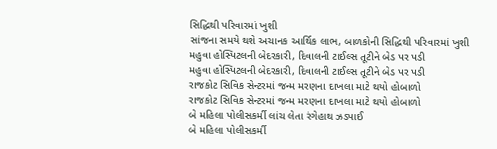સિદ્ધિથી પરિવારમાં ખુશી
સાંજના સમયે થશે અચાનક આર્થિક લાભ, બાળકોની સિદ્ધિથી પરિવારમાં ખુશી
મહુવા હોસ્પિટલની બેદરકારી, દિવાલની ટાઈલ્સ તૂટીને બેડ પર પડી
મહુવા હોસ્પિટલની બેદરકારી, દિવાલની ટાઈલ્સ તૂટીને બેડ પર પડી
રાજકોટ સિવિક સેન્ટરમાં જન્મ મરણના દાખલા માટે થયો હોબાળો
રાજકોટ સિવિક સેન્ટરમાં જન્મ મરણના દાખલા માટે થયો હોબાળો
બે મહિલા પોલીસકર્મી લાંચ લેતા રંગેહાથ ઝડપાઈ
બે મહિલા પોલીસકર્મી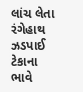લાંચ લેતા રંગેહાથ ઝડપાઈ
ટેકાના ભાવે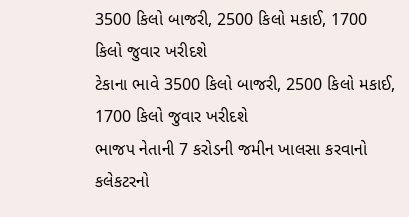3500 કિલો બાજરી, 2500 કિલો મકાઈ, 1700 કિલો જુવાર ખરીદશે
ટેકાના ભાવે 3500 કિલો બાજરી, 2500 કિલો મકાઈ, 1700 કિલો જુવાર ખરીદશે
ભાજપ નેતાની 7 કરોડની જમીન ખાલસા કરવાનો કલેકટરનો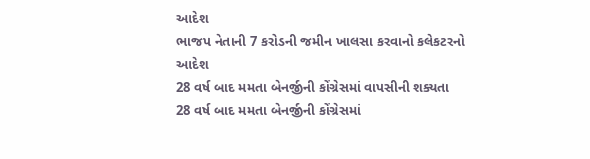આદેશ
ભાજપ નેતાની 7 કરોડની જમીન ખાલસા કરવાનો કલેકટરનો આદેશ
28 વર્ષ બાદ મમતા બેનર્જીની કોંગ્રેસમાં વાપસીની શક્યતા
28 વર્ષ બાદ મમતા બેનર્જીની કોંગ્રેસમાં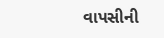વાપસીની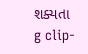શક્યતા
g clip-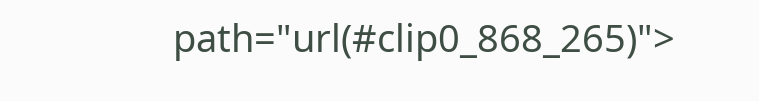path="url(#clip0_868_265)">